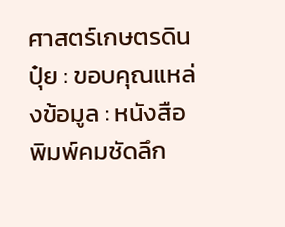ศาสตร์เกษตรดินปุ๋ย : ขอบคุณแหล่งข้อมูล : หนังสือพิมพ์คมชัดลึก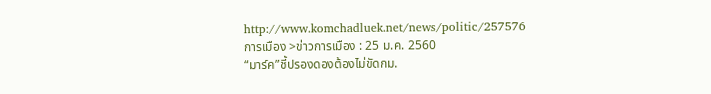http://www.komchadluek.net/news/politic/257576
การเมือง >ข่าวการเมือง : 25 ม.ค. 2560
“มาร์ค”ชี้ปรองดองต้องไม่ขัดกม.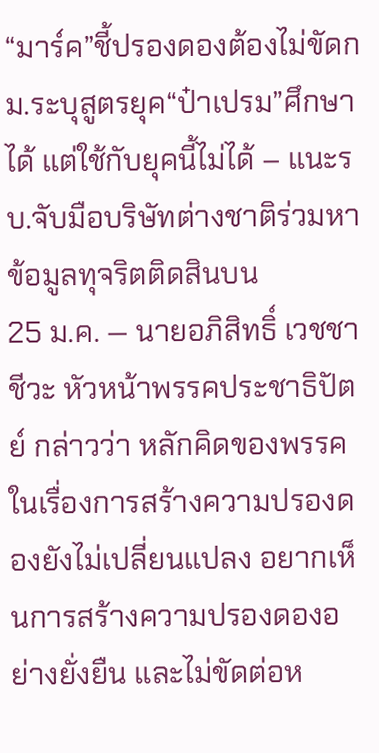“มาร์ค”ชี้ปรองดองต้องไม่ขัดกม.ระบุสูตรยุค“ป๋าเปรม”ศึกษาได้ แต่ใช้กับยุคนี้ไม่ได้ – แนะรบ.จับมือบริษัทต่างชาติร่วมหาข้อมูลทุจริตติดสินบน
25 ม.ค. — นายอภิสิทธิ์ เวชชาชีวะ หัวหน้าพรรคประชาธิปัตย์ กล่าวว่า หลักคิดของพรรคในเรื่องการสร้างความปรองดองยังไม่เปลี่ยนแปลง อยากเห็นการสร้างความปรองดองอย่างยั่งยืน และไม่ขัดต่อห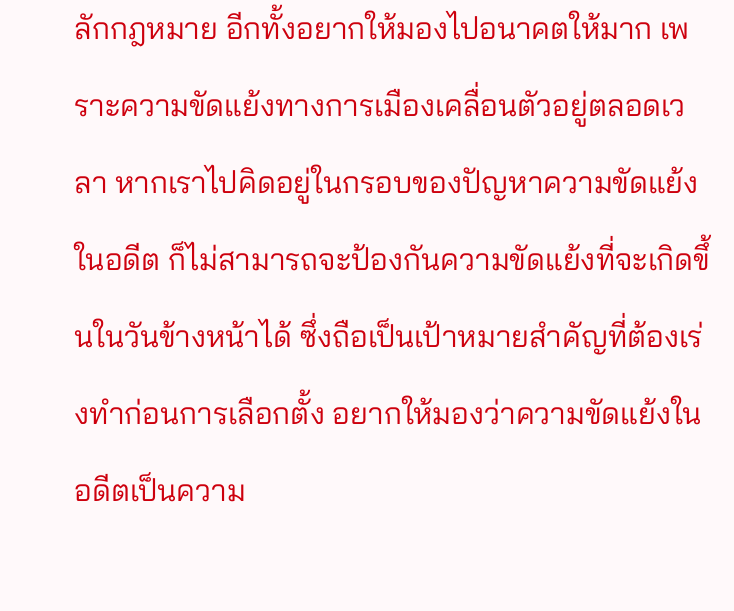ลักกฎหมาย อีกทั้งอยากให้มองไปอนาคตให้มาก เพราะความขัดแย้งทางการเมืองเคลื่อนตัวอยู่ตลอดเวลา หากเราไปคิดอยู่ในกรอบของปัญหาความขัดแย้งในอดีต ก็ไม่สามารถจะป้องกันความขัดแย้งที่จะเกิดขึ้นในวันข้างหน้าได้ ซึ่งถือเป็นเป้าหมายสำคัญที่ต้องเร่งทำก่อนการเลือกตั้ง อยากให้มองว่าความขัดแย้งในอดีตเป็นความ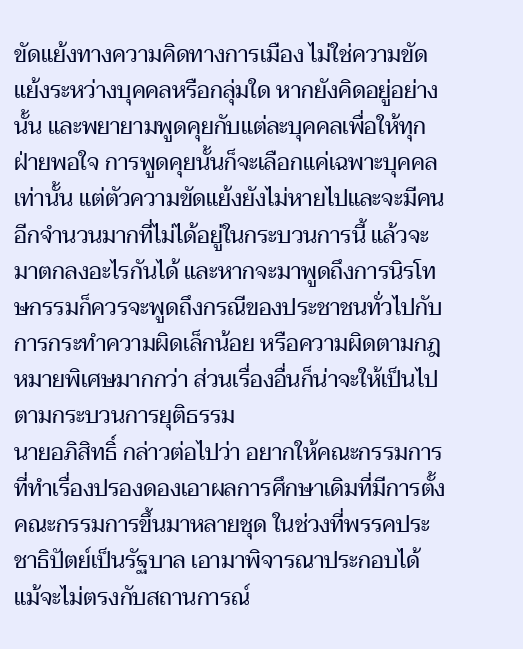ขัดแย้งทางความคิดทางการเมือง ไม่ใช่ความขัดแย้งระหว่างบุคคลหรือกลุ่มใด หากยังคิดอยู่อย่างนั้น และพยายามพูดคุยกับแต่ละบุคคลเพื่อให้ทุกฝ่ายพอใจ การพูดคุยนั้นก็จะเลือกแค่เฉพาะบุคคลเท่านั้น แต่ตัวความขัดแย้งยังไม่หายไปและจะมีคนอีกจำนวนมากที่ไม่ได้อยู่ในกระบวนการนี้ แล้วจะมาตกลงอะไรกันได้ และหากจะมาพูดถึงการนิรโทษกรรมก็ควรจะพูดถึงกรณีของประชาชนทั่วไปกับการกระทำความผิดเล็กน้อย หรือความผิดตามกฎหมายพิเศษมากกว่า ส่วนเรื่องอื่นก็น่าจะให้เป็นไปตามกระบวนการยุติธรรม
นายอภิสิทธิ์ กล่าวต่อไปว่า อยากให้คณะกรรมการที่ทำเรื่องปรองดองเอาผลการศึกษาเดิมที่มีการตั้งคณะกรรมการขึ้นมาหลายชุด ในช่วงที่พรรคประชาธิปัตย์เป็นรัฐบาล เอามาพิจารณาประกอบได้ แม้จะไม่ตรงกับสถานการณ์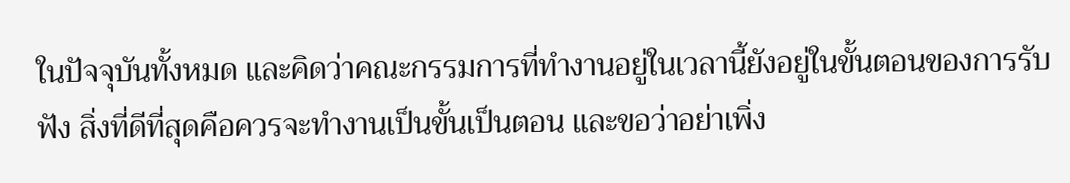ในปัจจุบันทั้งหมด และคิดว่าคณะกรรมการที่ทำงานอยู่ในเวลานี้ยังอยู่ในขั้นตอนของการรับฟัง สิ่งที่ดีที่สุดคือควรจะทำงานเป็นขั้นเป็นตอน และขอว่าอย่าเพิ่ง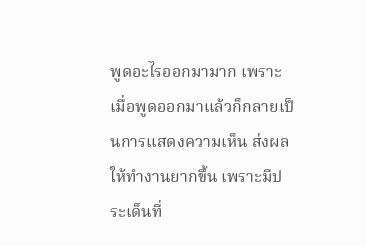พูดอะไรออกมามาก เพราะเมื่อพูดออกมาแล้วก็กลายเป็นการแสดงความเห็น ส่งผลให้ทำงานยากขึ้น เพราะมีประเด็นที่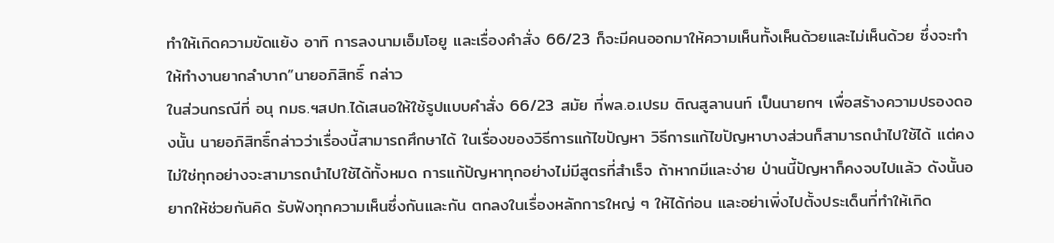ทำให้เกิดความขัดแย้ง อาทิ การลงนามเอ็มโอยู และเรื่องคำสั่ง 66/23 ก็จะมีคนออกมาให้ความเห็นทั้งเห็นด้วยและไม่เห็นด้วย ซึ่งจะทำให้ทำงานยากลำบาก”นายอภิสิทธิ์ กล่าว
ในส่วนกรณีที่ อนุ กมธ.ฯสปท.ได้เสนอให้ใช้รูปแบบคำสั่ง 66/23 สมัย ที่พล.อ.เปรม ติณสูลานนท์ เป็นนายกฯ เพื่อสร้างความปรองดองนั้น นายอภิสิทธิ์กล่าวว่าเรื่องนี้สามารถศึกษาได้ ในเรื่องของวิธีการแก้ไขปัญหา วิธีการแก้ไขปัญหาบางส่วนก็สามารถนำไปใช้ได้ แต่คงไม่ใช่ทุกอย่างจะสามารถนำไปใช้ได้ทั้งหมด การแก้ปัญหาทุกอย่างไม่มีสูตรที่สำเร็จ ถ้าหากมีและง่าย ป่านนี้ปัญหาก็คงจบไปแล้ว ดังนั้นอยากให้ช่วยกันคิด รับฟังทุกความเห็นซึ่งกันและกัน ตกลงในเรื่องหลักการใหญ่ ๆ ให้ได้ก่อน และอย่าเพิ่งไปตั้งประเด็นที่ทำให้เกิด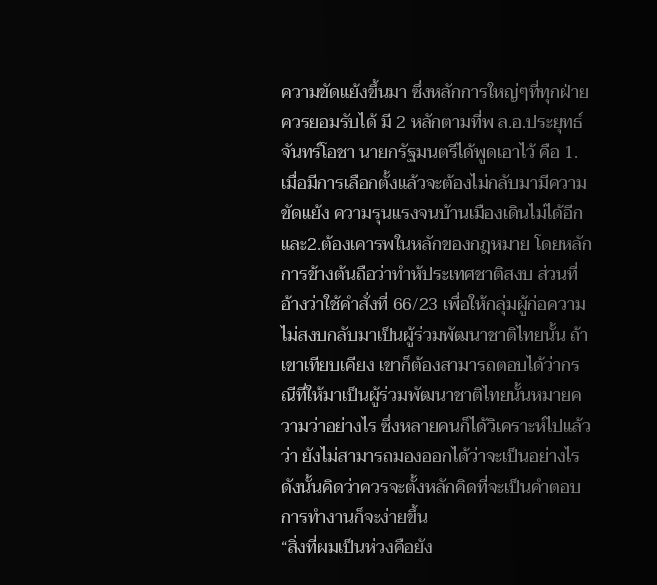ความขัดแย้งขึ้นมา ซึ่งหลักการใหญ่ๆที่ทุกฝ่ายควรยอมรับได้ มี 2 หลักตามที่พ ล.อ.ประยุทธ์ จันทร์โอชา นายกรัฐมนตรีได้พูดเอาไว้ คือ 1.เมื่อมีการเลือกตั้งแล้วจะต้องไม่กลับมามีความขัดแย้ง ความรุนแรงจนบ้านเมืองเดินไม่ได้อีก และ2.ต้องเคารพในหลักของกฎหมาย โดยหลักการข้างต้นถือว่าทำห้ประเทศชาติสงบ ส่วนที่อ้างว่าใช้คำสั่งที่ 66/23 เพื่อให้กลุ่มผู้ก่อความไม่สงบกลับมาเป็นผู้ร่วมพัฒนาชาติไทยนั้น ถ้าเขาเทียบเคียง เขาก็ต้องสามารถตอบได้ว่ากรณีที่ให้มาเป็นผู้ร่วมพัฒนาชาติไทยนั้นหมายความว่าอย่างไร ซึ่งหลายคนก็ได้วิเคราะห์ไปแล้วว่า ยังไม่สามารถมองออกได้ว่าจะเป็นอย่างไร ดังนั้นคิดว่าควรจะตั้งหลักคิดที่จะเป็นคำตอบ การทำงานก็จะง่ายขึ้น
“สิ่งที่ผมเป็นห่วงคือยัง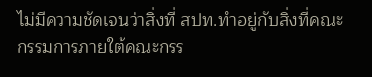ไม่มีความชัดเจนว่าสิ่งที่ สปท.ทำอยู่กับสิ่งที่คณะกรรมการภายใต้คณะกรร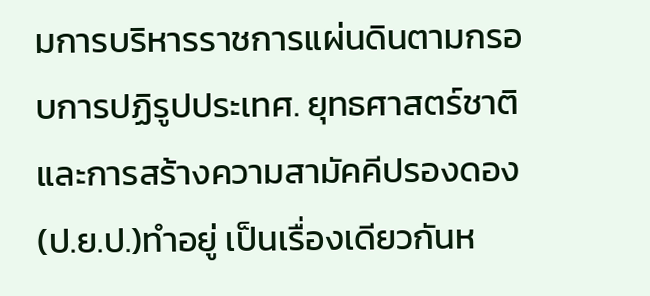มการบริหารราชการแผ่นดินตามกรอบการปฏิรูปประเทศ. ยุทธศาสตร์ชาติ และการสร้างความสามัคคีปรองดอง(ป.ย.ป.)ทำอยู่ เป็นเรื่องเดียวกันห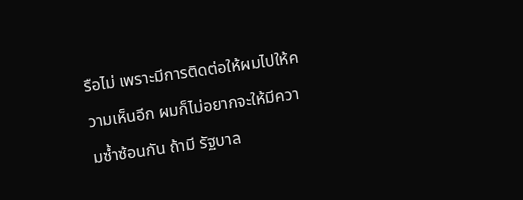รือไม่ เพราะมีการติดต่อให้ผมไปให้ความเห็นอีก ผมก็ไม่อยากจะให้มีความซ้ำซ้อนกัน ถ้ามี รัฐบาล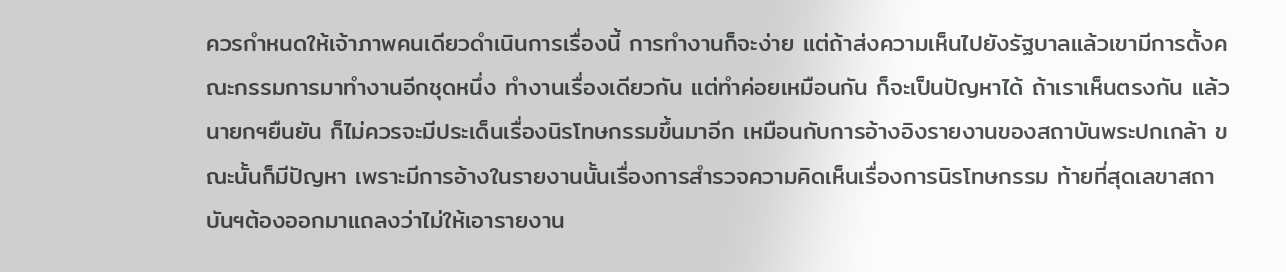ควรกำหนดให้เจ้าภาพคนเดียวดำเนินการเรื่องนี้ การทำงานก็จะง่าย แต่ถ้าส่งความเห็นไปยังรัฐบาลแล้วเขามีการตั้งคณะกรรมการมาทำงานอีกชุดหนึ่ง ทำงานเรื่องเดียวกัน แต่ทำค่อยเหมือนกัน ก็จะเป็นปัญหาได้ ถ้าเราเห็นตรงกัน แล้วนายกฯยืนยัน ก็ไม่ควรจะมีประเด็นเรื่องนิรโทษกรรมขึ้นมาอีก เหมือนกับการอ้างอิงรายงานของสถาบันพระปกเกล้า ขณะนั้นก็มีปัญหา เพราะมีการอ้างในรายงานนั้นเรื่องการสำรวจความคิดเห็นเรื่องการนิรโทษกรรม ท้ายที่สุดเลขาสถาบันฯต้องออกมาแถลงว่าไม่ให้เอารายงาน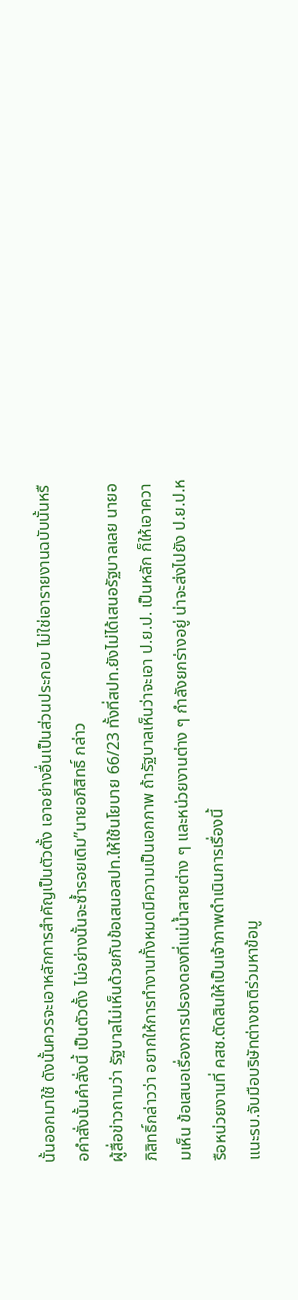นั้นออกมาใช้ ดังนั้นควรจะเอาหลักการสำคัญเป็นตัวตั้ง เอาอย่างอื่นเป็นส่วนประกอบ ไม่ใช่เอารายงานฉบับนั้นหรือคำสั่งนั้นคำสั่งนี้ เป็นตัวตั้ง ไม่อย่างนั้นจะซ้ำรอยเดิม”นายอภิสิทธิ์ กล่าว
ผู้สื่อข่าวถามว่า รัฐบาลไม่เห็นด้วยกับข้อเสนอสปท.ให้ใช้นโยบาย 66/23 ทั้งที่สปท.ยังไม่ได้เสนอรัฐบาลเลย นายอภิสิทธิ์กล่าวว่า อยากให้การทำงานทั้งหมดมีความเป็นเอกภาพ ถ้ารัฐบาลเห็นว่าจะเอา ป.ย.ป. เป็นหลัก ก็ให้เอาความเห็น ข้อเสนอเรื่องการปรองดองที่แม่น้ำสายต่าง ๆ และหน่วยงานต่าง ๆ กำลังยกร่างอยู่ น่าจะส่งไปยัง ป.ย.ป.หรือหน่วยงานที่ คสช.ตัดสินให้เป็นเจ้าภาพดำเนินการเรื่องนี้
แนะรบ.จับมือบริษัทต่างชาติร่วมหาข้อมู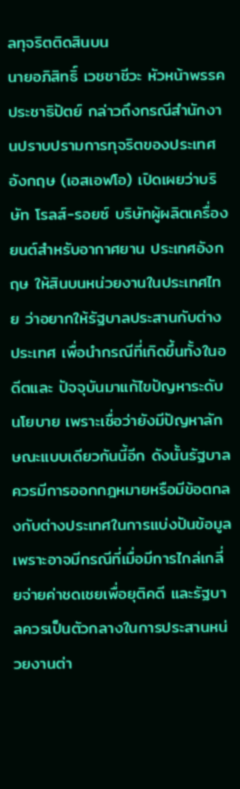ลทุจริตติดสินบน
นายอภิสิทธิ์ เวชชาชีวะ หัวหน้าพรรคประชาธิปัตย์ กล่าวถึงกรณีสำนักงานปราบปรามการทุจริตของประเทศอังกฤษ (เอสเอฟโอ) เปิดเผยว่าบริษัท โรลส์-รอยซ์ บริษัทผู้ผลิตเครื่องยนต์สำหรับอากาศยาน ประเทศอังกฤษ ให้สินบนหน่วยงานในประเทศไทย ว่าอยากให้รัฐบาลประสานกับต่างประเทศ เพื่อนำกรณีที่เกิดขึ้นทั้งในอดีตและ ปัจจุบันมาแก้ไขปัญหาระดับนโยบาย เพราะเชื่อว่ายังมีปัญหาลักษณะแบบเดียวกันนี้อีก ดังนั้นรัฐบาลควรมีการออกกฎหมายหรือมีข้อตกลงกับต่างประเทศในการแบ่งปันข้อมูล เพราะอาจมีกรณีที่เมื่อมีการไกล่เกลี่ยจ่ายค่าชดเชยเพื่อยุติคดี และรัฐบาลควรเป็นตัวกลางในการประสานหน่วยงานต่า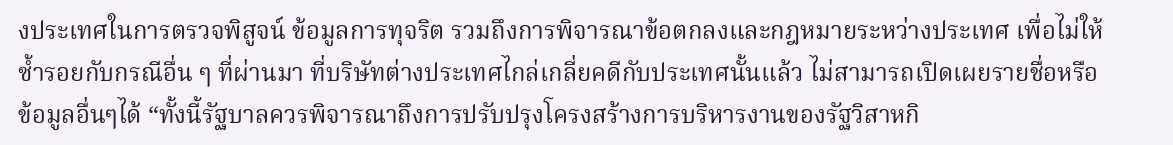งประเทศในการตรวจพิสูจน์ ข้อมูลการทุจริต รวมถึงการพิจารณาข้อตกลงและกฎหมายระหว่างประเทศ เพื่อไม่ให้ซ้ำรอยกับกรณีอื่น ๆ ที่ผ่านมา ที่บริษัทต่างประเทศไกล่เกลี่ยคดีกับประเทศนั้นแล้ว ไม่สามารถเปิดเผยรายชื่อหรือข้อมูลอื่นๆได้ “ทั้งนี้รัฐบาลควรพิจารณาถึงการปรับปรุงโครงสร้างการบริหารงานของรัฐวิสาหกิ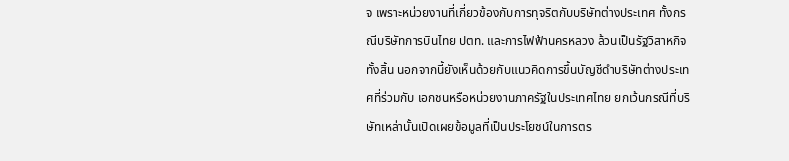จ เพราะหน่วยงานที่เกี่ยวข้องกับการทุจริตกับบริษัทต่างประเทศ ทั้งกรณีบริษัทการบินไทย ปตท. และการไฟฟ้านครหลวง ล้วนเป็นรัฐวิสาหกิจทั้งสิ้น นอกจากนี้ยังเห็นด้วยกับแนวคิดการขึ้นบัญชีดำบริษัทต่างประเทศที่ร่วมกับ เอกชนหรือหน่วยงานภาครัฐในประเทศไทย ยกเว้นกรณีที่บริษัทเหล่านั้นเปิดเผยข้อมูลที่เป็นประโยชน์ในการตร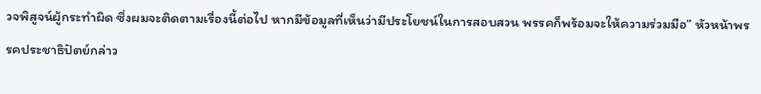วจพิสูจน์ผู้กระทำผิด ซึ่งผมจะติดตามเรื่องนี้ต่อไป หากมีข้อมูลที่เห็นว่ามีประโยชน์ในการสอบสวน พรรคก็พร้อมจะให้ความร่วมมือ” หัวหน้าพรรคประชาธิปัตย์กล่าว